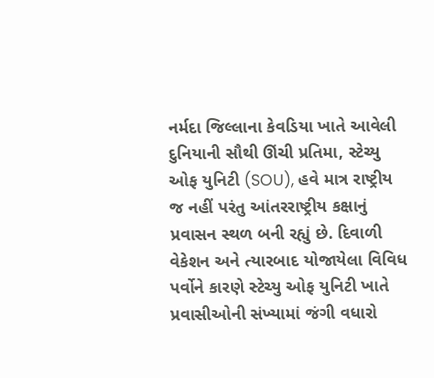નર્મદા જિલ્લાના કેવડિયા ખાતે આવેલી દુનિયાની સૌથી ઊંચી પ્રતિમા, સ્ટેચ્યુ ઓફ યુનિટી (SOU), હવે માત્ર રાષ્ટ્રીય જ નહીં પરંતુ આંતરરાષ્ટ્રીય કક્ષાનું પ્રવાસન સ્થળ બની રહ્યું છે. દિવાળી વેકેશન અને ત્યારબાદ યોજાયેલા વિવિધ પર્વોને કારણે સ્ટેચ્યુ ઓફ યુનિટી ખાતે પ્રવાસીઓની સંખ્યામાં જંગી વધારો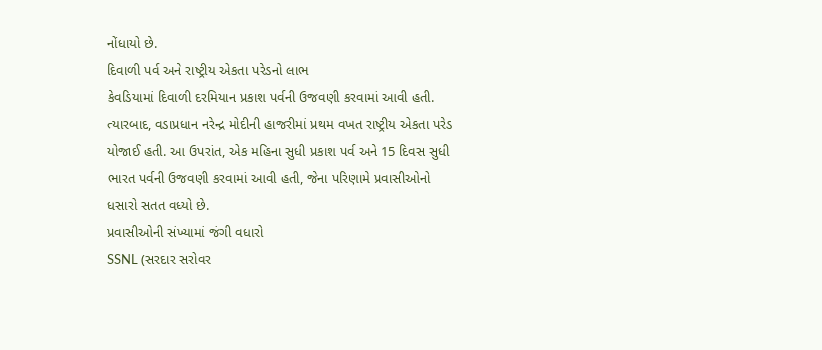નોંધાયો છે.
દિવાળી પર્વ અને રાષ્ટ્રીય એકતા પરેડનો લાભ
કેવડિયામાં દિવાળી દરમિયાન પ્રકાશ પર્વની ઉજવણી કરવામાં આવી હતી. ત્યારબાદ, વડાપ્રધાન નરેન્દ્ર મોદીની હાજરીમાં પ્રથમ વખત રાષ્ટ્રીય એકતા પરેડ યોજાઈ હતી. આ ઉપરાંત, એક મહિના સુધી પ્રકાશ પર્વ અને 15 દિવસ સુધી ભારત પર્વની ઉજવણી કરવામાં આવી હતી, જેના પરિણામે પ્રવાસીઓનો ધસારો સતત વધ્યો છે.
પ્રવાસીઓની સંખ્યામાં જંગી વધારો
SSNL (સરદાર સરોવર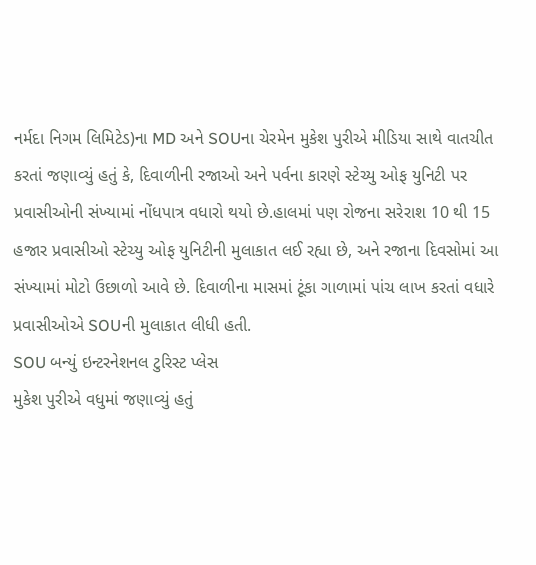નર્મદા નિગમ લિમિટેડ)ના MD અને SOUના ચેરમેન મુકેશ પુરીએ મીડિયા સાથે વાતચીત કરતાં જણાવ્યું હતું કે, દિવાળીની રજાઓ અને પર્વના કારણે સ્ટેચ્યુ ઓફ યુનિટી પર પ્રવાસીઓની સંખ્યામાં નોંધપાત્ર વધારો થયો છે.હાલમાં પણ રોજના સરેરાશ 10 થી 15 હજાર પ્રવાસીઓ સ્ટેચ્યુ ઓફ યુનિટીની મુલાકાત લઈ રહ્યા છે, અને રજાના દિવસોમાં આ સંખ્યામાં મોટો ઉછાળો આવે છે. દિવાળીના માસમાં ટૂંકા ગાળામાં પાંચ લાખ કરતાં વધારે પ્રવાસીઓએ SOUની મુલાકાત લીધી હતી.
SOU બન્યું ઇન્ટરનેશનલ ટુરિસ્ટ પ્લેસ
મુકેશ પુરીએ વધુમાં જણાવ્યું હતું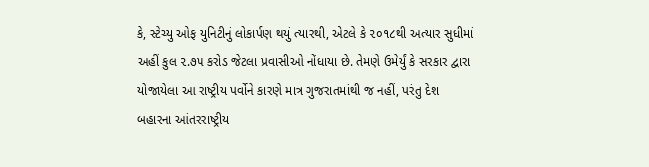કે, સ્ટેચ્યુ ઓફ યુનિટીનું લોકાર્પણ થયું ત્યારથી, એટલે કે ૨૦૧૮થી અત્યાર સુધીમાં અહીં કુલ ૨.૭૫ કરોડ જેટલા પ્રવાસીઓ નોંધાયા છે. તેમણે ઉમેર્યું કે સરકાર દ્વારા યોજાયેલા આ રાષ્ટ્રીય પર્વોને કારણે માત્ર ગુજરાતમાંથી જ નહીં, પરંતુ દેશ બહારના આંતરરાષ્ટ્રીય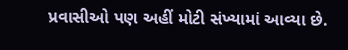પ્રવાસીઓ પણ અહીં મોટી સંખ્યામાં આવ્યા છે.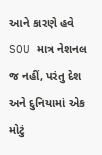આને કારણે હવે SOU માત્ર નેશનલ જ નહીં, પરંતુ દેશ અને દુનિયામાં એક મોટું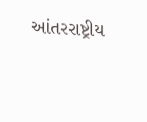આંતરરાષ્ટ્રીય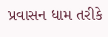પ્રવાસન ધામ તરીકે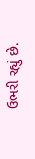ઉભરી રહ્યું છે.